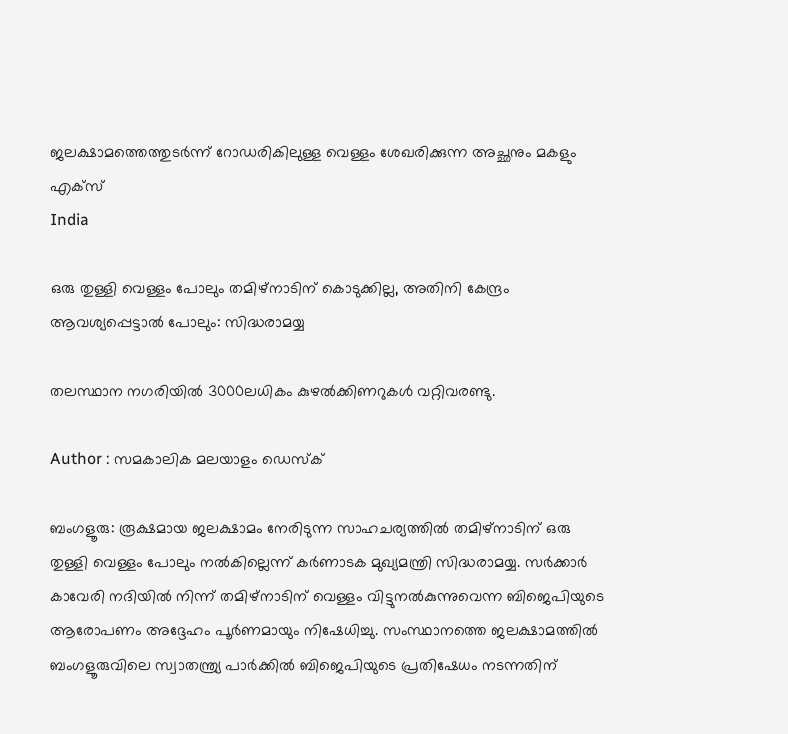ജലക്ഷാമത്തെത്തുടര്‍ന്ന് റോഡരികിലുള്ള വെള്ളം ശേഖരിക്കുന്ന അച്ഛനും മകളും  എക്‌സ്‌
India

ഒരു തുള്ളി വെള്ളം പോലും തമിഴ്‌നാടിന് കൊടുക്കില്ല, അതിനി കേന്ദ്രം ആവശ്യപ്പെട്ടാല്‍ പോലും: സിദ്ധരാമയ്യ

തലസ്ഥാന നഗരിയില്‍ 3000ലധികം കുഴല്‍ക്കിണറുകള്‍ വറ്റിവരണ്ടു.

Author : സമകാലിക മലയാളം ഡെസ്ക്

ബംഗളൂരു: രൂക്ഷമായ ജലക്ഷാമം നേരിടുന്ന സാഹചര്യത്തില്‍ തമിഴ്‌നാടിന് ഒരു തുള്ളി വെള്ളം പോലും നല്‍കില്ലെന്ന് കര്‍ണാടക മുഖ്യമന്ത്രി സിദ്ധരാമയ്യ. സര്‍ക്കാര്‍ കാവേരി നദിയില്‍ നിന്ന് തമിഴ്‌നാടിന് വെള്ളം വിട്ടുനല്‍കുന്നുവെന്ന ബിജെപിയുടെ ആരോപണം അദ്ദേഹം പൂര്‍ണമായും നിഷേധിച്ചു. സംസ്ഥാനത്തെ ജലക്ഷാമത്തില്‍ ബംഗളൂരുവിലെ സ്വാതന്ത്ര്യ പാര്‍ക്കില്‍ ബിജെപിയുടെ പ്രതിഷേധം നടന്നതിന്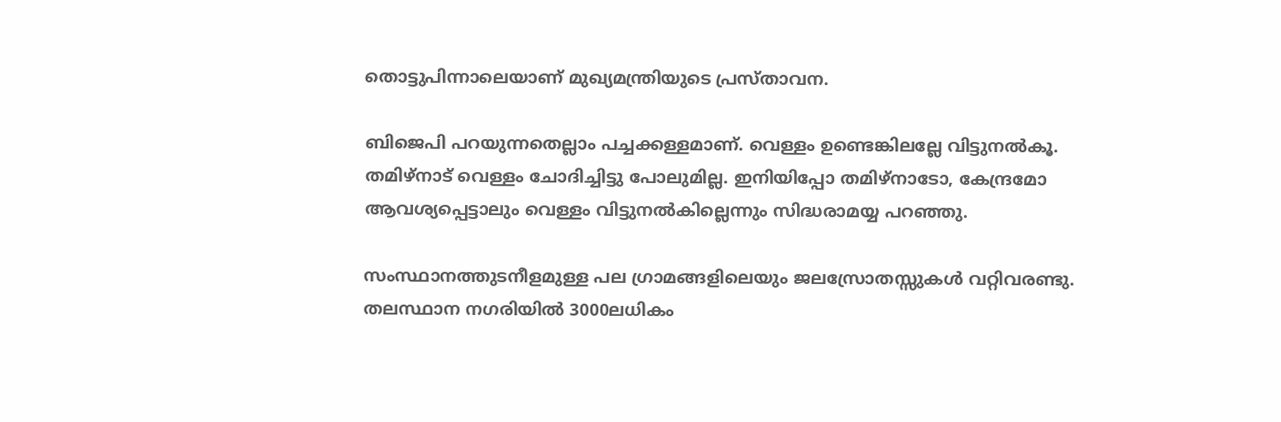തൊട്ടുപിന്നാലെയാണ് മുഖ്യമന്ത്രിയുടെ പ്രസ്താവന.

ബിജെപി പറയുന്നതെല്ലാം പച്ചക്കള്ളമാണ്. വെള്ളം ഉണ്ടെങ്കിലല്ലേ വിട്ടുനല്‍കൂ. തമിഴ്‌നാട് വെള്ളം ചോദിച്ചിട്ടു പോലുമില്ല. ഇനിയിപ്പോ തമിഴ്‌നാടോ, കേന്ദ്രമോ ആവശ്യപ്പെട്ടാലും വെള്ളം വിട്ടുനല്‍കില്ലെന്നും സിദ്ധരാമയ്യ പറഞ്ഞു.

സംസ്ഥാനത്തുടനീളമുള്ള പല ഗ്രാമങ്ങളിലെയും ജലസ്രോതസ്സുകള്‍ വറ്റിവരണ്ടു. തലസ്ഥാന നഗരിയില്‍ 3000ലധികം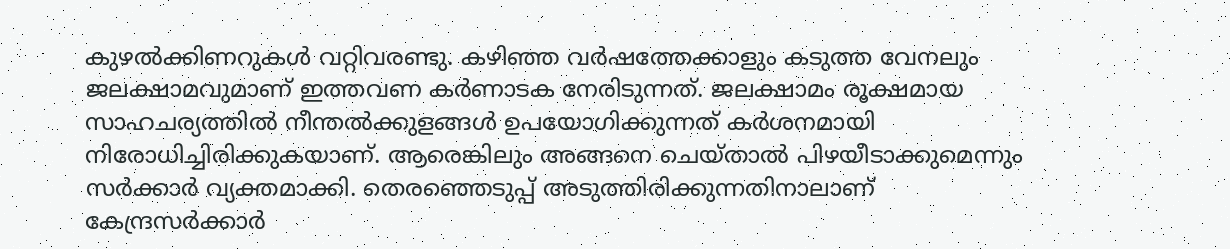കുഴല്‍ക്കിണറുകള്‍ വറ്റിവരണ്ടു. കഴിഞ്ഞ വര്‍ഷത്തേക്കാളും കടുത്ത വേനലും ജലക്ഷാമവുമാണ് ഇത്തവണ കര്‍ണാടക നേരിടുന്നത്. ജലക്ഷാമം രൂക്ഷമായ സാഹചര്യത്തില്‍ നീന്തല്‍ക്കുളങ്ങള്‍ ഉപയോഗിക്കുന്നത് കര്‍ശനമായി നിരോധിച്ചിരിക്കുകയാണ്. ആരെങ്കിലും അങ്ങനെ ചെയ്താല്‍ പിഴയീടാക്കുമെന്നും സര്‍ക്കാര്‍ വ്യക്തമാക്കി. തെരഞ്ഞെടുപ്പ് അടുത്തിരിക്കുന്നതിനാലാണ് കേന്ദ്രസര്‍ക്കാര്‍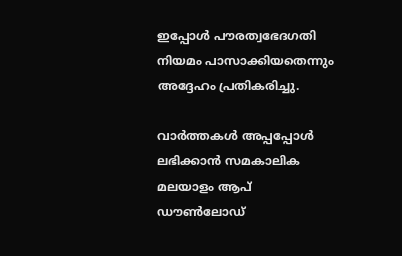ഇപ്പോള്‍ പൗരത്വഭേദഗതി നിയമം പാസാക്കിയതെന്നും അദ്ദേഹം പ്രതികരിച്ചു.

വാര്‍ത്തകള്‍ അപ്പപ്പോള്‍ ലഭിക്കാന്‍ സമകാലിക മലയാളം ആപ് ഡൗണ്‍ലോഡ്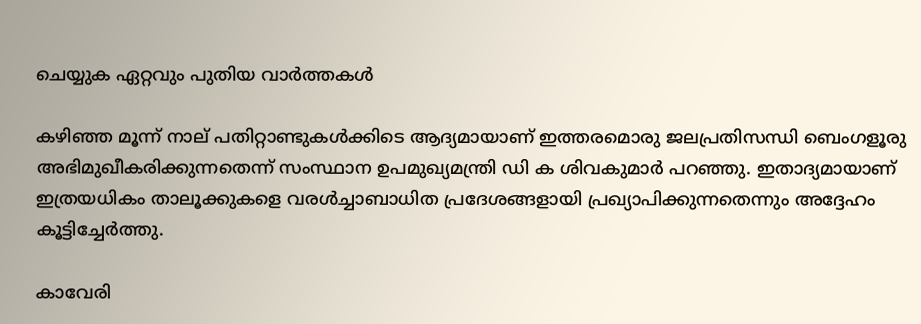ചെയ്യുക ഏറ്റവും പുതിയ വാര്‍ത്തകള്‍

കഴിഞ്ഞ മൂന്ന് നാല് പതിറ്റാണ്ടുകള്‍ക്കിടെ ആദ്യമായാണ് ഇത്തരമൊരു ജലപ്രതിസന്ധി ബെംഗളൂരു അഭിമുഖീകരിക്കുന്നതെന്ന് സംസ്ഥാന ഉപമുഖ്യമന്ത്രി ഡി ക ശിവകുമാര്‍ പറഞ്ഞു. ഇതാദ്യമായാണ് ഇത്രയധികം താലൂക്കുകളെ വരള്‍ച്ചാബാധിത പ്രദേശങ്ങളായി പ്രഖ്യാപിക്കുന്നതെന്നും അദ്ദേഹം കൂട്ടിച്ചേര്‍ത്തു.

കാവേരി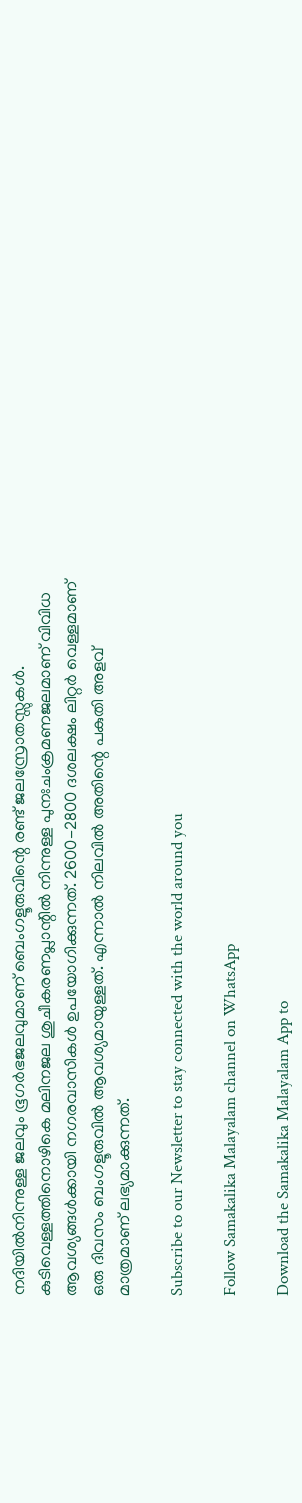നദിയില്‍നിന്നുള്ള ജലവും ഭൂഗര്‍ഭജലവുമാണ് ബെംഗളൂരുവിന്റെ രണ്ട് ജലസ്രോതസ്സുകള്‍. കുടിവെള്ളത്തിനൊഴികെ മലിനജല ശുചീകരണപ്ലാന്റില്‍ നിന്നുള്ള പുനഃചംക്രമണജലമാണ് വിവിധ ആവശ്യങ്ങള്‍ക്കായി നഗരവാസികള്‍ ഉപയോഗിക്കുന്നത്. 2600-2800 ദശലക്ഷം ലിറ്റര്‍ വെള്ളമാണ് ഒരു ദിവസം ബംഗളൂരുവില്‍ ആവശ്യമായുള്ളത്. എന്നാല്‍ നിലവില്‍ അതിന്റെ പകുതി അളവ് മാത്രമാണ് ലഭ്യമാക്കുന്നത്.

Subscribe to our Newsletter to stay connected with the world around you

Follow Samakalika Malayalam channel on WhatsApp

Download the Samakalika Malayalam App to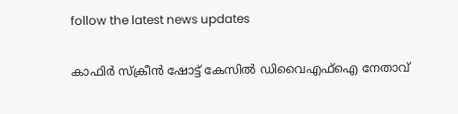follow the latest news updates

കാഫിര്‍ സ്‌ക്രീന്‍ ഷോട്ട് കേസില്‍ ഡിവൈഎഫ്‌ഐ നേതാവ്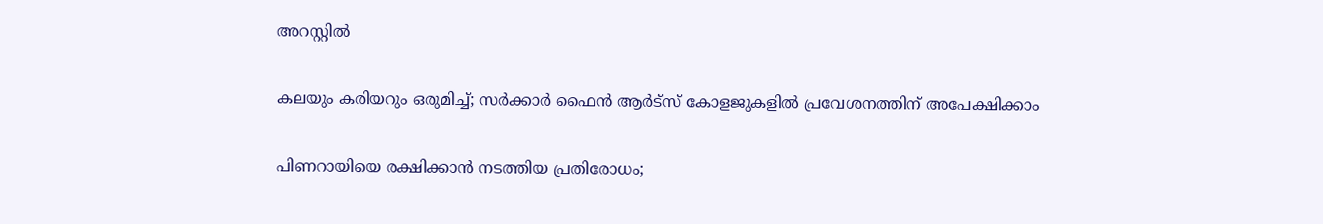അറസ്റ്റില്‍

കലയും കരിയറും ഒരുമിച്ച്; സർക്കാർ ഫൈൻ ആർട്‌സ് കോളജുകളിൽ പ്രവേശനത്തിന് അപേക്ഷിക്കാം

പിണറായിയെ രക്ഷിക്കാന്‍ നടത്തിയ പ്രതിരോധം;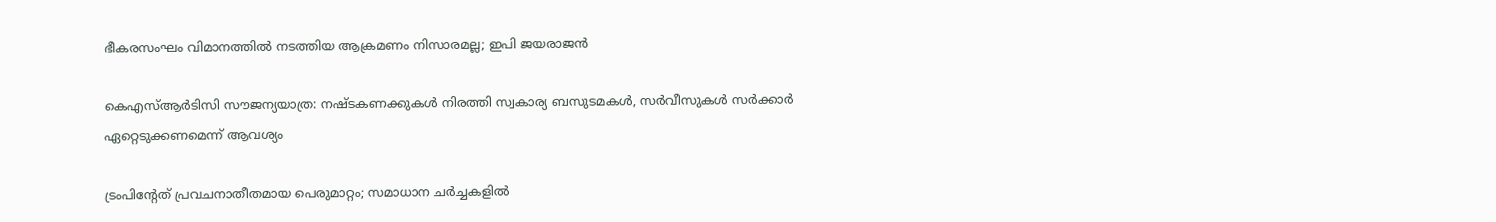ഭീകരസംഘം വിമാനത്തില്‍ നടത്തിയ ആക്രമണം നിസാരമല്ല; ഇപി ജയരാജന്‍

കെഎസ്ആര്‍ടിസി സൗജന്യയാത്ര: നഷ്ടകണക്കുകള്‍ നിരത്തി സ്വകാര്യ ബസുടമകള്‍, സര്‍വീസുകള്‍ സര്‍ക്കാര്‍ ഏറ്റെടുക്കണമെന്ന് ആവശ്യം

ട്രംപിന്റേത് പ്രവചനാതീതമായ പെരുമാറ്റം; സമാധാന ചര്‍ച്ചകളില്‍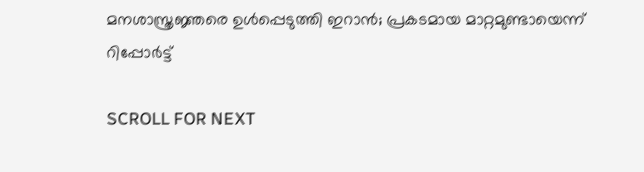മനശാസ്ത്രജ്ഞരെ ഉള്‍പ്പെടുത്തി ഇറാന്‍; പ്രകടമായ മാറ്റമുണ്ടായെന്ന് റിപ്പോര്‍ട്ട്

SCROLL FOR NEXT